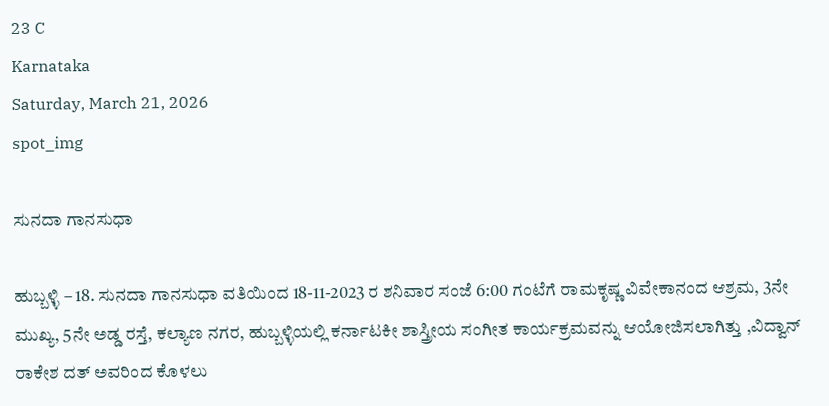23 C
Karnataka
Saturday, March 21, 2026
spot_img

ಸುನದಾ ಗಾನಸುಧಾ

ಹುಬ್ಬಳ್ಳಿ – 18. ಸುನದಾ ಗಾನಸುಧಾ ವತಿಯಿಂದ 18-11-2023 ರ ಶನಿವಾರ ಸಂಜೆ 6:00 ಗಂಟೆಗೆ ರಾಮಕೃಷ್ಣ ವಿವೇಕಾನಂದ ಆಶ್ರಮ, 3ನೇ ಮುಖ್ಯ, 5ನೇ ಅಡ್ಡ ರಸ್ತೆ, ಕಲ್ಯಾಣ ನಗರ, ಹುಬ್ಬಳ್ಳಿಯಲ್ಲಿ ಕರ್ನಾಟಕೀ ಶಾಸ್ತ್ರೀಯ ಸಂಗೀತ ಕಾರ್ಯಕ್ರಮವನ್ನು ಆಯೋಜಿಸಲಾಗಿತ್ತು ,ವಿದ್ವಾನ್ ರಾಕೇಶ ದತ್ ಅವರಿಂದ ಕೊಳಲು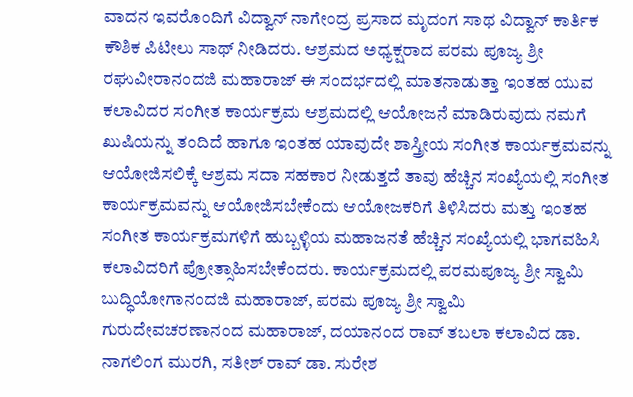ವಾದನ ಇವರೊಂದಿಗೆ ವಿದ್ವಾನ್ ನಾಗೇಂದ್ರ ಪ್ರಸಾದ ಮೃದಂಗ ಸಾಥ ವಿದ್ವಾನ್ ಕಾರ್ತಿಕ ಕೌಶಿಕ ಪಿಟೀಲು ಸಾಥ್ ನೀಡಿದರು. ಆಶ್ರಮದ ಅಧ್ಯಕ್ಷರಾದ ಪರಮ ಪೂಜ್ಯ ಶ್ರೀ ರಘುವೀರಾನಂದಜಿ ಮಹಾರಾಜ್ ಈ ಸಂದರ್ಭದಲ್ಲಿ ಮಾತನಾಡುತ್ತಾ ಇಂತಹ ಯುವ ಕಲಾವಿದರ ಸಂಗೀತ ಕಾರ್ಯಕ್ರಮ ಆಶ್ರಮದಲ್ಲಿ ಆಯೋಜನೆ ಮಾಡಿರುವುದು ನಮಗೆ ಖುಷಿಯನ್ನು ತಂದಿದೆ ಹಾಗೂ ಇಂತಹ ಯಾವುದೇ ಶಾಸ್ತ್ರೀಯ ಸಂಗೀತ ಕಾರ್ಯಕ್ರಮವನ್ನು ಆಯೋಜಿಸಲಿಕ್ಕೆ ಆಶ್ರಮ ಸದಾ ಸಹಕಾರ ನೀಡುತ್ತದೆ ತಾವು ಹೆಚ್ಚಿನ ಸಂಖ್ಯೆಯಲ್ಲಿ ಸಂಗೀತ ಕಾರ್ಯಕ್ರಮವನ್ನು ಆಯೋಜಿಸಬೇಕೆಂದು ಆಯೋಜಕರಿಗೆ ತಿಳಿಸಿದರು ಮತ್ತು ಇಂತಹ ಸಂಗೀತ ಕಾರ್ಯಕ್ರಮಗಳಿಗೆ ಹುಬ್ಬಳ್ಳಿಯ ಮಹಾಜನತೆ ಹೆಚ್ಚಿನ ಸಂಖ್ಯೆಯಲ್ಲಿ ಭಾಗವಹಿಸಿ ಕಲಾವಿದರಿಗೆ ಪ್ರೋತ್ಸಾಹಿಸಬೇಕೆಂದರು. ಕಾರ್ಯಕ್ರಮದಲ್ಲಿ ಪರಮಪೂಜ್ಯ ಶ್ರೀ ಸ್ವಾಮಿ ಬುದ್ಧಿಯೋಗಾನಂದಜಿ ಮಹಾರಾಜ್, ಪರಮ ಪೂಜ್ಯ ಶ್ರೀ ಸ್ವಾಮಿ ಗುರುದೇವಚರಣಾನಂದ ಮಹಾರಾಜ್, ದಯಾನಂದ ರಾವ್ ತಬಲಾ ಕಲಾವಿದ ಡಾ. ನಾಗಲಿಂಗ ಮುರಗಿ, ಸತೀಶ್ ರಾವ್ ಡಾ. ಸುರೇಶ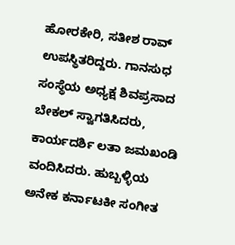ಹೋರಕೇರಿ, ಸತೀಶ ರಾವ್ ಉಪಸ್ಥಿತರಿದ್ದರು. ಗಾನಸುಧ ಸಂಸ್ಥೆಯ ಅಧ್ಯಕ್ಷ ಶಿವಪ್ರಸಾದ ಬೇಕಲ್ ಸ್ವಾಗತಿಸಿದರು, ಕಾರ್ಯದರ್ಶಿ ಲತಾ ಜಮಖಂಡಿ ವಂದಿಸಿದರು. ಹುಬ್ಬಳ್ಳಿಯ ಅನೇಕ ಕರ್ನಾಟಕೀ ಸಂಗೀತ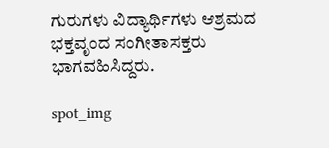ಗುರುಗಳು ವಿದ್ಯಾರ್ಥಿಗಳು ಆಶ್ರಮದ ಭಕ್ತವೃಂದ ಸಂಗೀತಾಸಕ್ತರು ಭಾಗವಹಿಸಿದ್ದರು.

spot_img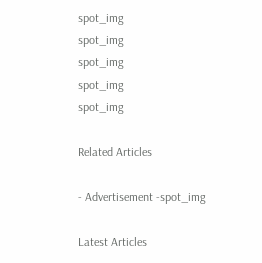spot_img
spot_img
spot_img
spot_img
spot_img

Related Articles

- Advertisement -spot_img

Latest Articles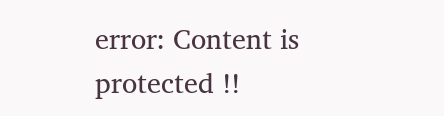error: Content is protected !!